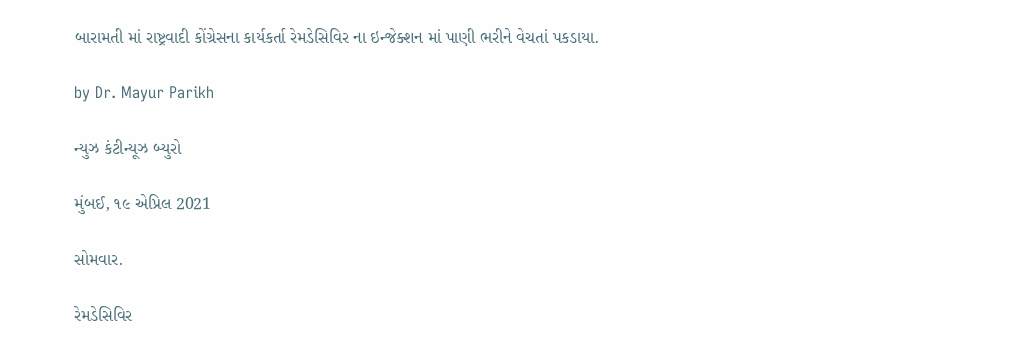બારામતી માં રાષ્ટ્રવાદી કોંગ્રેસના કાર્યકર્તા રેમડેસિવિર ના ઇન્જેક્શન માં પાણી ભરીને વેચતાં પકડાયા.

by Dr. Mayur Parikh

ન્યુઝ કંટીન્યૂઝ બ્યુરો

મુંબઈ, ૧૯ એપ્રિલ 2021

સોમવાર.

રેમડેસિવિર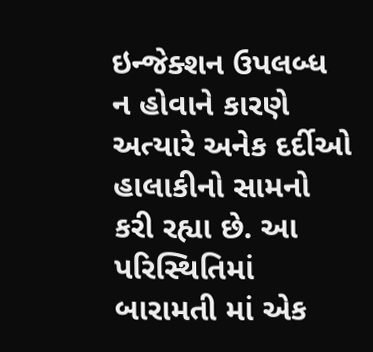ઇન્જેક્શન ઉપલબ્ધ ન હોવાને કારણે અત્યારે અનેક દર્દીઓ હાલાકીનો સામનો કરી રહ્યા છે. આ પરિસ્થિતિમાં બારામતી માં એક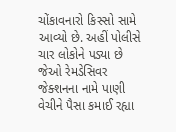ચોંકાવનારો કિસ્સો સામે આવ્યો છે. અહીં પોલીસે ચાર લોકોને પડ્યા છે જેઓ રેમડેસિવર જેક્શનના નામે પાણી વેચીને પૈસા કમાઈ રહ્યા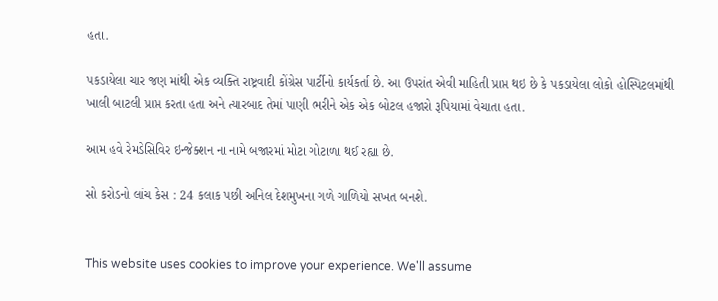હતા.

પકડાયેલા ચાર જણ માંથી એક વ્યક્તિ રાષ્ટ્રવાદી કોંગ્રેસ પાર્ટીનો કાર્યકર્તા છે. આ ઉપરાંત એવી માહિતી પ્રાપ્ત થઇ છે કે પકડાયેલા લોકો હોસ્પિટલમાંથી ખાલી બાટલી પ્રાપ્ત કરતા હતા અને ત્યારબાદ તેમાં પાણી ભરીને એક એક બોટલ હજારો રૂપિયામાં વેચાતા હતા.

આમ હવે રેમડેસિવિર ઇન્જેક્શન ના નામે બજારમાં મોટા ગોટાળા થઈ રહ્યા છે.

સો કરોડનો લાંચ કેસ : 24 કલાક પછી અનિલ દેશમુખના ગળે ગાળિયો સખત બનશે.


This website uses cookies to improve your experience. We'll assume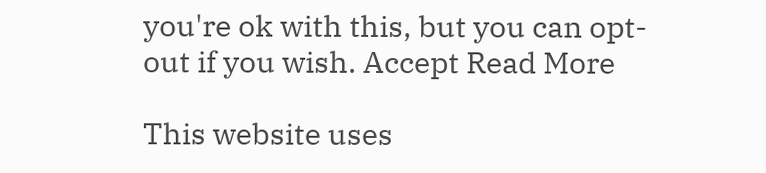you're ok with this, but you can opt-out if you wish. Accept Read More

This website uses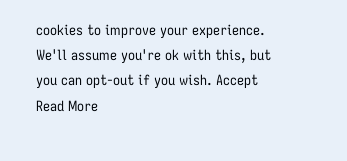cookies to improve your experience. We'll assume you're ok with this, but you can opt-out if you wish. Accept Read More